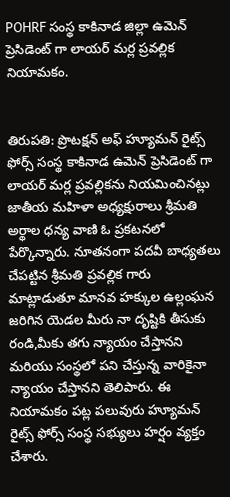POHRF సంస్థ కాకినాడ జిల్లా ఉమెన్ ప్రెసిడెంట్ గా లాయర్ మర్ల ప్రవల్లిక నియామకం.


తిరుపతి: ప్రొటక్షన్ అఫ్ హ్యూమన్ రైట్స్ ఫోర్స్ సంస్థ కాకినాడ ఉమెన్ ప్రెసిడెంట్ గా లాయర్ మర్ల ప్రవల్లికను నియమించినట్లు జాతీయ మహిళా అధ్యక్షురాలు శ్రీమతి అర్థాల ధన్య వాణి ఓ ప్రకటనలో పేర్కొన్నారు. నూతనంగా పదవీ బాధ్యతలు చేపట్టిన శ్రీమతి ప్రవల్లిక గారు మాట్లాడుతూ మానవ హక్కుల ఉల్లంఘన జరిగిన యెడల మీరు నా దృష్టికి తీసుకు రండి,మీకు తగు న్యాయం చేస్తానని మరియు సంస్థలో పని చేస్తున్న వారికైనా న్యాయం చేస్తానని తెలిపారు. ఈ నియామకం పట్ల పలువురు హ్యూమన్ రైట్స్ ఫోర్స్ సంస్థ సభ్యులు హర్షం వ్యక్తం చేశారు.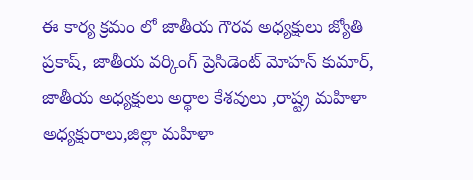ఈ కార్య క్రమం లో జాతీయ గౌరవ అధ్యక్షులు జ్యోతి ప్రకాష్, జాతీయ వర్కింగ్ ప్రెసిడెంట్ మోహన్ కుమార్, జాతీయ అధ్యక్షులు అర్థాల కేశవులు ,రాష్ట్ర మహిళా అధ్యక్షురాలు,జిల్లా మహిళా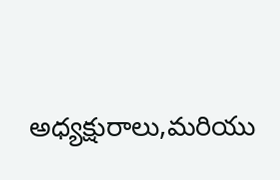అధ్యక్షురాలు,మరియు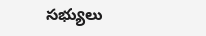సభ్యులు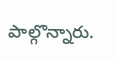పాల్గొన్నారు.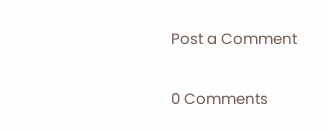Post a Comment

0 Comments